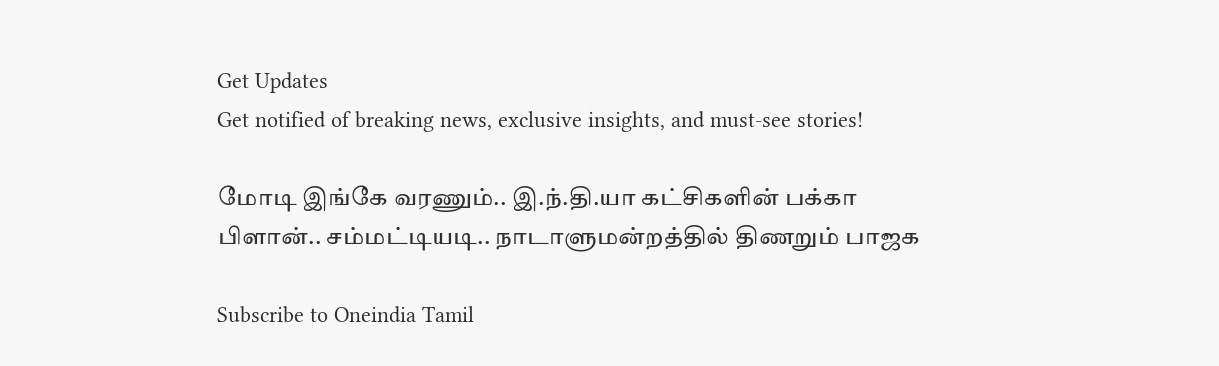Get Updates
Get notified of breaking news, exclusive insights, and must-see stories!

மோடி இங்கே வரணும்.. இ.ந்.தி.யா கட்சிகளின் பக்கா பிளான்.. சம்மட்டியடி.. நாடாளுமன்றத்தில் திணறும் பாஜக

Subscribe to Oneindia Tamil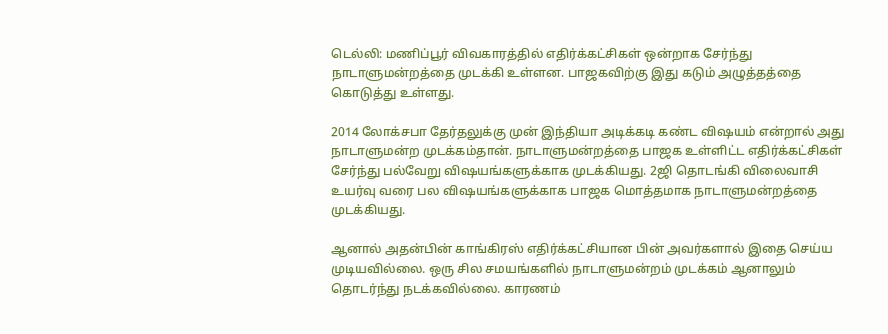டெல்லி: மணிப்பூர் விவகாரத்தில் எதிர்க்கட்சிகள் ஒன்றாக சேர்ந்து நாடாளுமன்றத்தை முடக்கி உள்ளன. பாஜகவிற்கு இது கடும் அழுத்தத்தை கொடுத்து உள்ளது.

2014 லோக்சபா தேர்தலுக்கு முன் இந்தியா அடிக்கடி கண்ட விஷயம் என்றால் அது நாடாளுமன்ற முடக்கம்தான். நாடாளுமன்றத்தை பாஜக உள்ளிட்ட எதிர்க்கட்சிகள் சேர்ந்து பல்வேறு விஷயங்களுக்காக முடக்கியது. 2ஜி தொடங்கி விலைவாசி உயர்வு வரை பல விஷயங்களுக்காக பாஜக மொத்தமாக நாடாளுமன்றத்தை முடக்கியது.

ஆனால் அதன்பின் காங்கிரஸ் எதிர்க்கட்சியான பின் அவர்களால் இதை செய்ய முடியவில்லை. ஒரு சில சமயங்களில் நாடாளுமன்றம் முடக்கம் ஆனாலும் தொடர்ந்து நடக்கவில்லை. காரணம்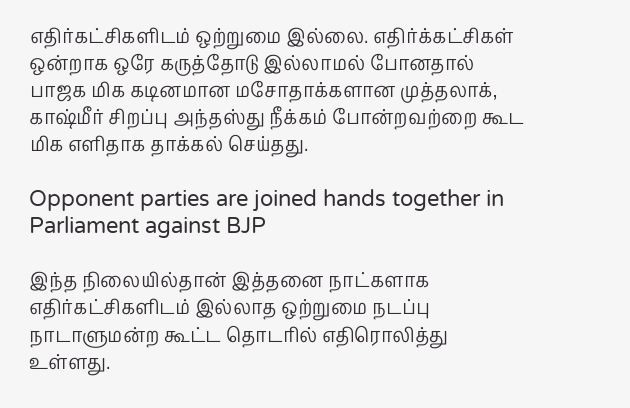எதிர்கட்சிகளிடம் ஒற்றுமை இல்லை. எதிர்க்கட்சிகள் ஒன்றாக ஒரே கருத்தோடு இல்லாமல் போனதால் பாஜக மிக கடினமான மசோதாக்களான முத்தலாக், காஷ்மீர் சிறப்பு அந்தஸ்து நீக்கம் போன்றவற்றை கூட மிக எளிதாக தாக்கல் செய்தது.

Opponent parties are joined hands together in Parliament against BJP

இந்த நிலையில்தான் இத்தனை நாட்களாக எதிர்கட்சிகளிடம் இல்லாத ஒற்றுமை நடப்பு நாடாளுமன்ற கூட்ட தொடரில் எதிரொலித்து உள்ளது.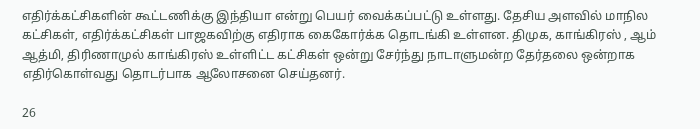எதிர்க்கட்சிகளின் கூட்டணிக்கு இந்தியா என்று பெயர் வைக்கப்பட்டு உள்ளது. தேசிய அளவில் மாநில கட்சிகள், எதிர்க்கட்சிகள் பாஜகவிற்கு எதிராக கைகோர்க்க தொடங்கி உள்ளன. திமுக, காங்கிரஸ் , ஆம் ஆத்மி, திரிணாமுல் காங்கிரஸ் உள்ளிட்ட கட்சிகள் ஒன்று சேர்ந்து நாடாளுமன்ற தேர்தலை ஒன்றாக எதிர்கொள்வது தொடர்பாக ஆலோசனை செய்தனர்.

26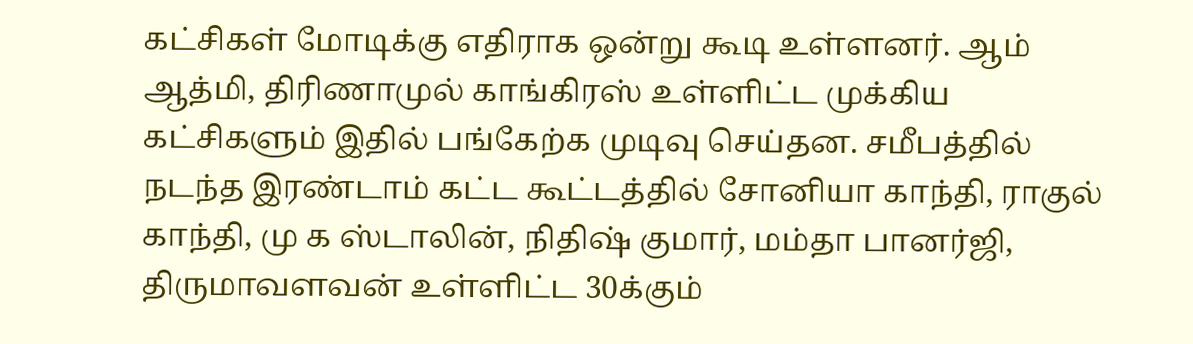கட்சிகள் மோடிக்கு எதிராக ஒன்று கூடி உள்ளனர். ஆம் ஆத்மி, திரிணாமுல் காங்கிரஸ் உள்ளிட்ட முக்கிய கட்சிகளும் இதில் பங்கேற்க முடிவு செய்தன. சமீபத்தில் நடந்த இரண்டாம் கட்ட கூட்டத்தில் சோனியா காந்தி, ராகுல் காந்தி, மு க ஸ்டாலின், நிதிஷ் குமார், மம்தா பானர்ஜி, திருமாவளவன் உள்ளிட்ட 30க்கும்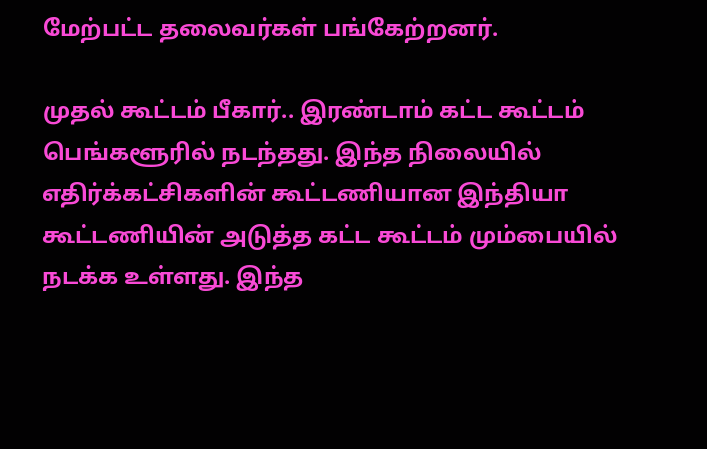மேற்பட்ட தலைவர்கள் பங்கேற்றனர்.

முதல் கூட்டம் பீகார்.. இரண்டாம் கட்ட கூட்டம் பெங்களூரில் நடந்தது. இந்த நிலையில் எதிர்க்கட்சிகளின் கூட்டணியான இந்தியா கூட்டணியின் அடுத்த கட்ட கூட்டம் மும்பையில் நடக்க உள்ளது. இந்த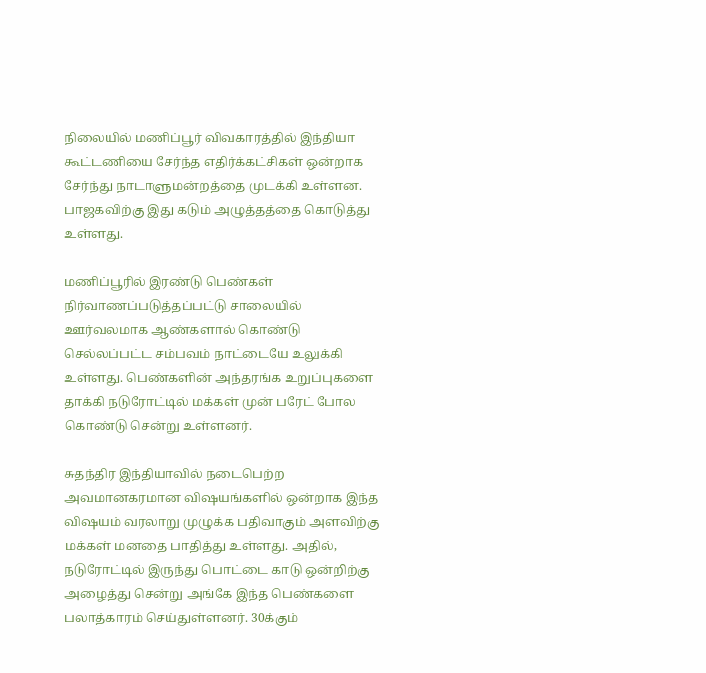நிலையில் மணிப்பூர் விவகாரத்தில் இந்தியா கூட்டணியை சேர்ந்த எதிர்க்கட்சிகள் ஒன்றாக சேர்ந்து நாடாளுமன்றத்தை முடக்கி உள்ளன. பாஜகவிற்கு இது கடும் அழுத்தத்தை கொடுத்து உள்ளது.

மணிப்பூரில் இரண்டு பெண்கள் நிர்வாணப்படுத்தப்பட்டு சாலையில் ஊர்வலமாக ஆண்களால் கொண்டு செல்லப்பட்ட சம்பவம் நாட்டையே உலுக்கி உள்ளது. பெண்களின் அந்தரங்க உறுப்புகளை தாக்கி நடுரோட்டில் மக்கள் முன் பரேட் போல கொண்டு சென்று உள்ளனர்.

சுதந்திர இந்தியாவில் நடைபெற்ற அவமானகரமான விஷயங்களில் ஒன்றாக இந்த விஷயம் வரலாறு முழுக்க பதிவாகும் அளவிற்கு மக்கள் மனதை பாதித்து உள்ளது. அதில், நடுரோட்டில் இருந்து பொட்டை காடு ஒன்றிற்கு அழைத்து சென்று அங்கே இந்த பெண்களை பலாத்காரம் செய்துள்ளனர். 30க்கும்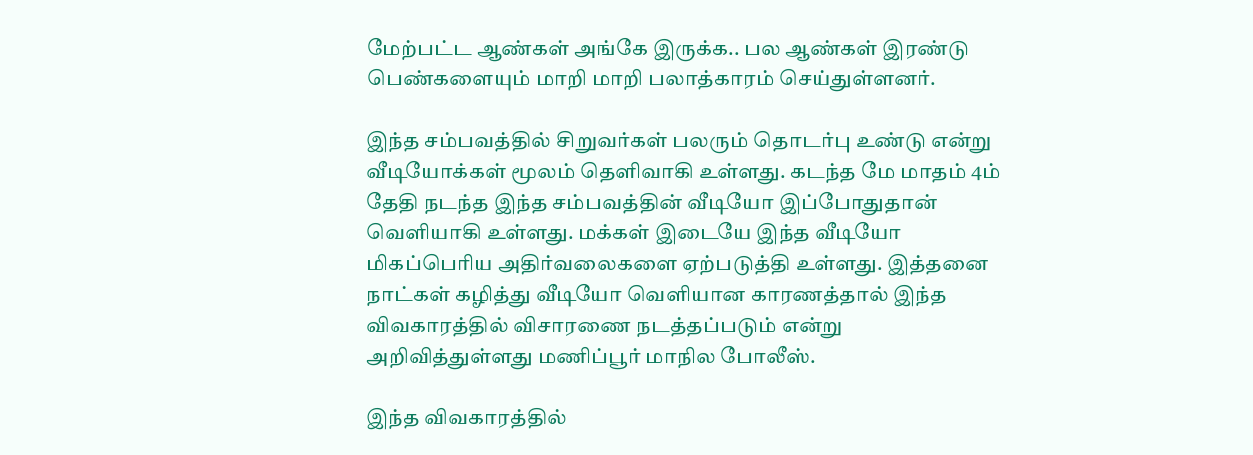மேற்பட்ட ஆண்கள் அங்கே இருக்க.. பல ஆண்கள் இரண்டு பெண்களையும் மாறி மாறி பலாத்காரம் செய்துள்ளனர்.

இந்த சம்பவத்தில் சிறுவர்கள் பலரும் தொடர்பு உண்டு என்று வீடியோக்கள் மூலம் தெளிவாகி உள்ளது. கடந்த மே மாதம் 4ம் தேதி நடந்த இந்த சம்பவத்தின் வீடியோ இப்போதுதான் வெளியாகி உள்ளது. மக்கள் இடையே இந்த வீடியோ மிகப்பெரிய அதிர்வலைகளை ஏற்படுத்தி உள்ளது. இத்தனை நாட்கள் கழித்து வீடியோ வெளியான காரணத்தால் இந்த விவகாரத்தில் விசாரணை நடத்தப்படும் என்று அறிவித்துள்ளது மணிப்பூர் மாநில போலீஸ்.

இந்த விவகாரத்தில்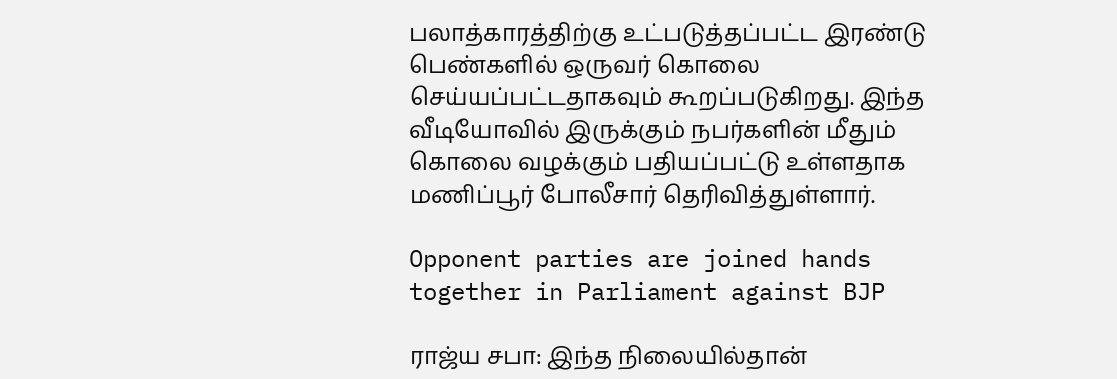பலாத்காரத்திற்கு உட்படுத்தப்பட்ட இரண்டு பெண்களில் ஒருவர் கொலை செய்யப்பட்டதாகவும் கூறப்படுகிறது. இந்த வீடியோவில் இருக்கும் நபர்களின் மீதும் கொலை வழக்கும் பதியப்பட்டு உள்ளதாக மணிப்பூர் போலீசார் தெரிவித்துள்ளார்.

Opponent parties are joined hands together in Parliament against BJP

ராஜ்ய சபா: இந்த நிலையில்தான்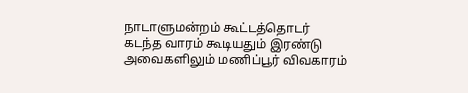நாடாளுமன்றம் கூட்டத்தொடர் கடந்த வாரம் கூடியதும் இரண்டு அவைகளிலும் மணிப்பூர் விவகாரம்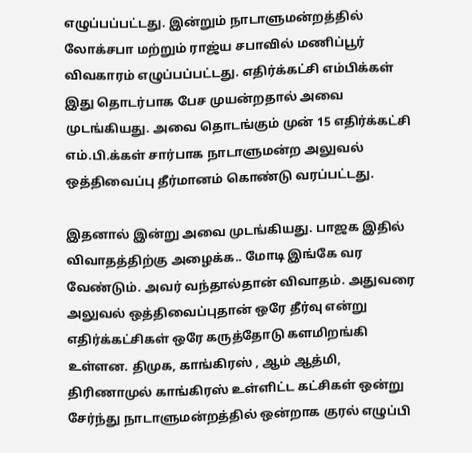எழுப்பப்பட்டது. இன்றும் நாடாளுமன்றத்தில் லோக்சபா மற்றும் ராஜ்ய சபாவில் மணிப்பூர் விவகாரம் எழுப்பப்பட்டது. எதிர்க்கட்சி எம்பிக்கள் இது தொடர்பாக பேச முயன்றதால் அவை முடங்கியது. அவை தொடங்கும் முன் 15 எதிர்க்கட்சி எம்.பி.க்கள் சார்பாக நாடாளுமன்ற அலுவல் ஒத்திவைப்பு தீர்மானம் கொண்டு வரப்பட்டது.

இதனால் இன்று அவை முடங்கியது. பாஜக இதில் விவாதத்திற்கு அழைக்க.. மோடி இங்கே வர வேண்டும். அவர் வந்தால்தான் விவாதம். அதுவரை அலுவல் ஒத்திவைப்புதான் ஒரே தீர்வு என்று எதிர்க்கட்சிகள் ஒரே கருத்தோடு களமிறங்கி உள்ளன. திமுக, காங்கிரஸ் , ஆம் ஆத்மி, திரிணாமுல் காங்கிரஸ் உள்ளிட்ட கட்சிகள் ஒன்று சேர்ந்து நாடாளுமன்றத்தில் ஒன்றாக குரல் எழுப்பி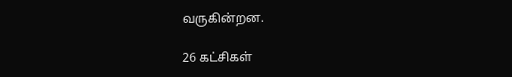வருகின்றன.

26 கட்சிகள்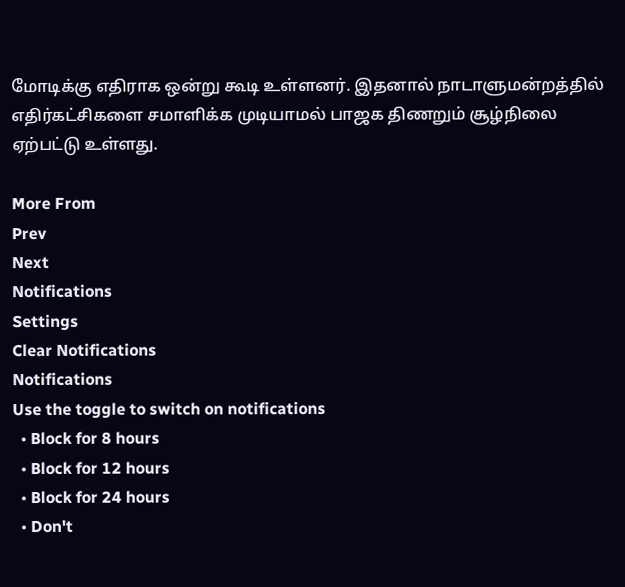மோடிக்கு எதிராக ஒன்று கூடி உள்ளனர். இதனால் நாடாளுமன்றத்தில் எதிர்கட்சிகளை சமாளிக்க முடியாமல் பாஜக திணறும் சூழ்நிலை ஏற்பட்டு உள்ளது.

More From
Prev
Next
Notifications
Settings
Clear Notifications
Notifications
Use the toggle to switch on notifications
  • Block for 8 hours
  • Block for 12 hours
  • Block for 24 hours
  • Don't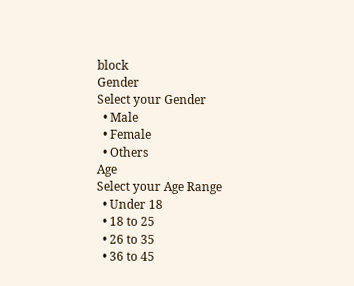block
Gender
Select your Gender
  • Male
  • Female
  • Others
Age
Select your Age Range
  • Under 18
  • 18 to 25
  • 26 to 35
  • 36 to 45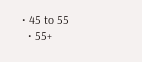• 45 to 55
  • 55+